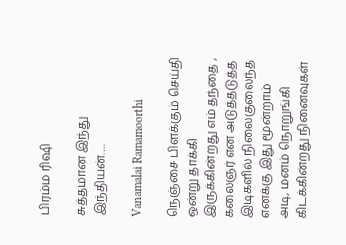பிரம்ம ரிஷி

சுத்தமான இந்து இந்தியன்….

Vanamalai Ramamoorthi

நெஞ்சை பிளக்கும் செய்தி ஒன்று தாக்கி இருக்கின்றது எம் தந்தை , கலைஞர் என அடுத்தடுத்த இடிகளில் நிலைகுலைந்த எனக்கு இது மூன்றாம் அடி, மனம் நொறுங்கி கிடக்கின்றது நினைவுகள்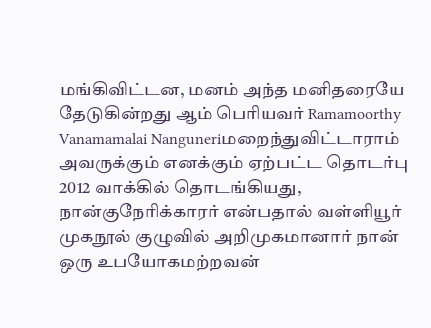மங்கிவிட்டன, மனம் அந்த மனிதரையே தேடுகின்றது ஆம் பெரியவர் Ramamoorthy Vanamamalai Nanguneriமறைந்துவிட்டாராம் அவருக்கும் எனக்கும் ஏற்பட்ட தொடர்பு 2012 வாக்கில் தொடங்கியது, நான்குநேரிக்காரர் என்பதால் வள்ளியூர் முகநூல் குழுவில் அறிமுகமானார் நான் ஒரு உபயோகமற்றவன்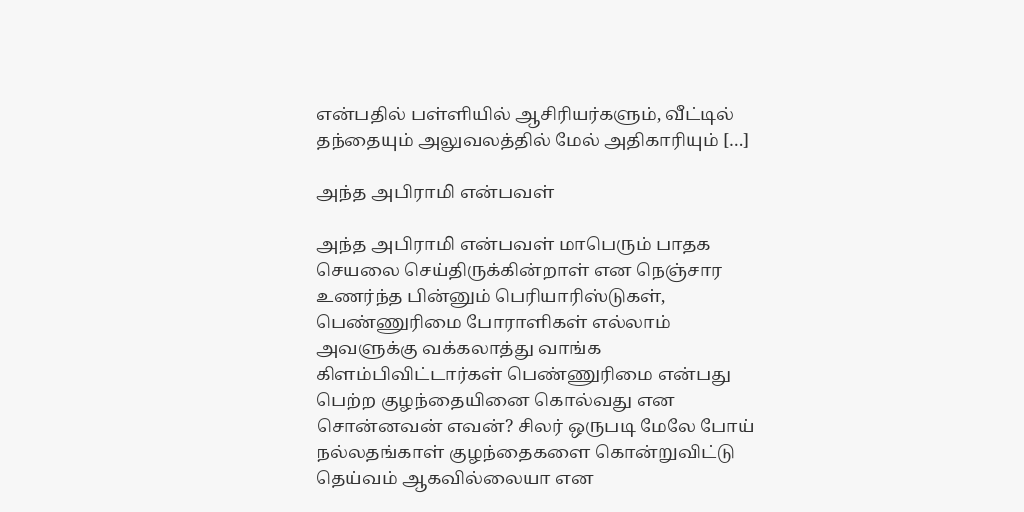என்பதில் பள்ளியில் ஆசிரியர்களும், வீட்டில் தந்தையும் அலுவலத்தில் மேல் அதிகாரியும் […]

அந்த அபிராமி என்பவள்

அந்த அபிராமி என்பவள் மாபெரும் பாதக செயலை செய்திருக்கின்றாள் என நெஞ்சார உணர்ந்த பின்னும் பெரியாரிஸ்டுகள், பெண்ணுரிமை போராளிகள் எல்லாம் அவளுக்கு வக்கலாத்து வாங்க கிளம்பிவிட்டார்கள் பெண்ணுரிமை என்பது பெற்ற குழந்தையினை கொல்வது என சொன்னவன் எவன்? சிலர் ஒருபடி மேலே போய் நல்லதங்காள் குழந்தைகளை கொன்றுவிட்டு தெய்வம் ஆகவில்லையா என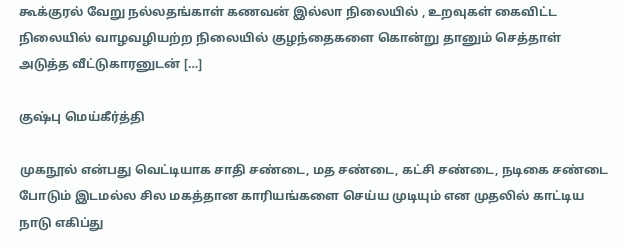கூக்குரல் வேறு நல்லதங்காள் கணவன் இல்லா நிலையில் , உறவுகள் கைவிட்ட நிலையில் வாழவழியற்ற நிலையில் குழந்தைகளை கொன்று தானும் செத்தாள் அடுத்த வீட்டுகாரனுடன் […]

குஷ்பு மெய்கீர்த்தி

முகநூல் என்பது வெட்டியாக சாதி சண்டை, மத சண்டை, கட்சி சண்டை, நடிகை சண்டை போடும் இடமல்ல சில மகத்தான காரியங்களை செய்ய முடியும் என முதலில் காட்டிய நாடு எகிப்து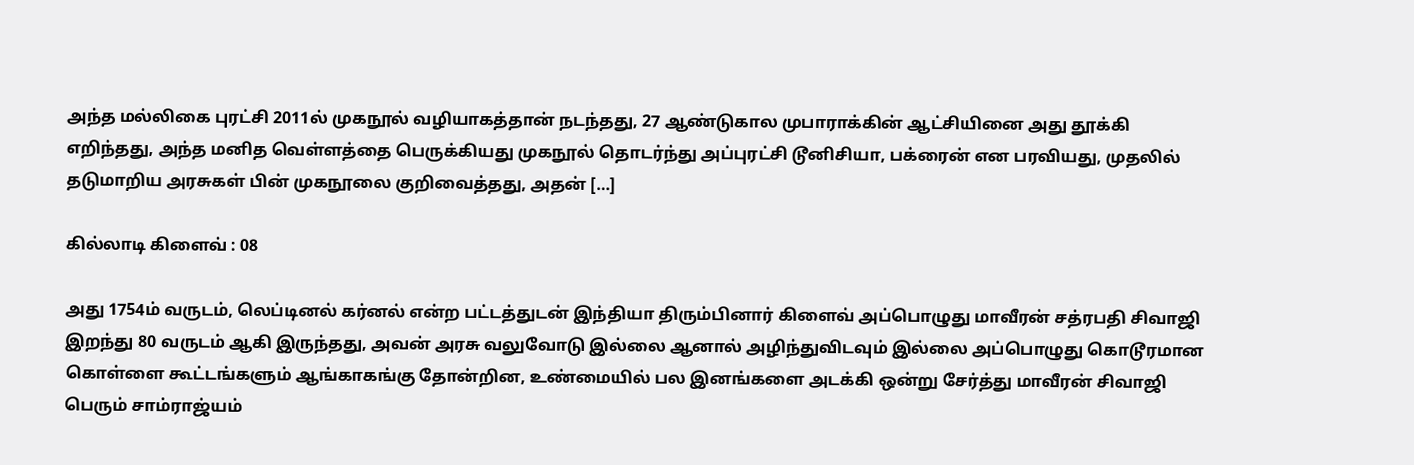அந்த மல்லிகை புரட்சி 2011ல் முகநூல் வழியாகத்தான் நடந்தது, 27 ஆண்டுகால முபாராக்கின் ஆட்சியினை அது தூக்கி எறிந்தது, அந்த மனித வெள்ளத்தை பெருக்கியது முகநூல் தொடர்ந்து அப்புரட்சி டூனிசியா, பக்ரைன் என பரவியது, முதலில் தடுமாறிய அரசுகள் பின் முகநூலை குறிவைத்தது, அதன் […]

கில்லாடி கிளைவ் : 08

அது 1754ம் வருடம், லெப்டினல் கர்னல் என்ற பட்டத்துடன் இந்தியா திரும்பினார் கிளைவ் அப்பொழுது மாவீரன் சத்ரபதி சிவாஜி இறந்து 80 வருடம் ஆகி இருந்தது, அவன் அரசு வலுவோடு இல்லை ஆனால் அழிந்துவிடவும் இல்லை அப்பொழுது கொடூரமான கொள்ளை கூட்டங்களும் ஆங்காகங்கு தோன்றின, உண்மையில் பல இனங்களை அடக்கி ஒன்று சேர்த்து மாவீரன் சிவாஜி பெரும் சாம்ராஜ்யம்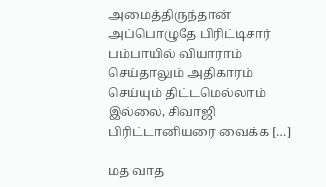அமைத்திருந்தான் அப்பொழுதே பிரிட்டிசார் பம்பாயில் வியாராம் செய்தாலும் அதிகாரம் செய்யும் திட்டமெல்லாம் இல்லை, சிவாஜி பிரிட்டானியரை வைக்க […]

மத வாத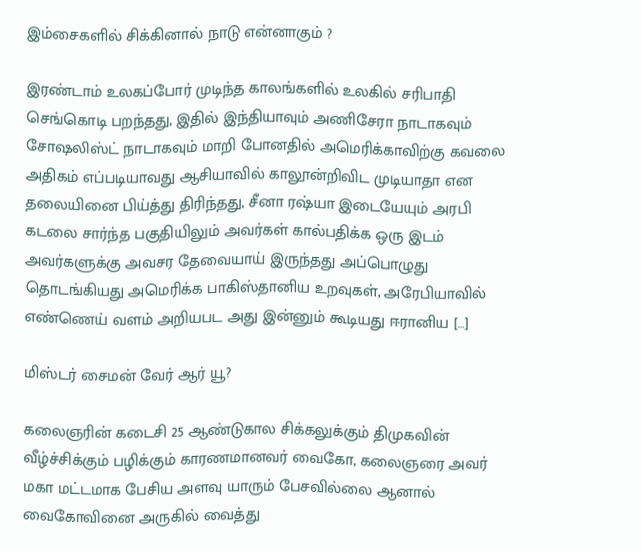இம்சைகளில் சிக்கினால் நாடு என்னாகும் ?

இரண்டாம் உலகப்போர் முடிந்த காலங்களில் உலகில் சரிபாதி செங்கொடி பறந்தது, இதில் இந்தியாவும் அணிசேரா நாடாகவும் சோஷலிஸ்ட் நாடாகவும் மாறி போனதில் அமெரிக்காவிற்கு கவலை அதிகம் எப்படியாவது ஆசியாவில் காலூன்றிவிட முடியாதா என தலையினை பிய்த்து திரிந்தது, சீனா ரஷ்யா இடையேயும் அரபி கடலை சார்ந்த பகுதியிலும் அவர்கள் கால்பதிக்க ஒரு இடம் அவர்களுக்கு அவசர தேவையாய் இருந்தது அப்பொழுது தொடங்கியது அமெரிக்க பாகிஸ்தானிய உறவுகள், அரேபியாவில் எண்ணெய் வளம் அறியபட அது இன்னும் கூடியது ஈரானிய […]

மிஸ்டர் சைமன் வேர் ஆர் யூ?

கலைஞரின் கடைசி 25 ஆண்டுகால சிக்கலுக்கும் திமுகவின் வீழ்ச்சிக்கும் பழிக்கும் காரணமானவர் வைகோ, கலைஞரை அவர் மகா மட்டமாக பேசிய அளவு யாரும் பேசவில்லை ஆனால் வைகோவினை அருகில் வைத்து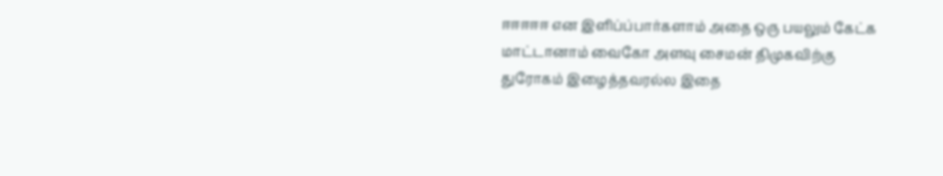ஈஈஈஈஈ என இளிப்ப்பார்களாம் அதை ஒரு பயலும் கேட்க மாட்டானாம் வைகோ அளவு சைமன் திமுகவிற்கு துரோகம் இழைத்தவரல்ல‌ இதை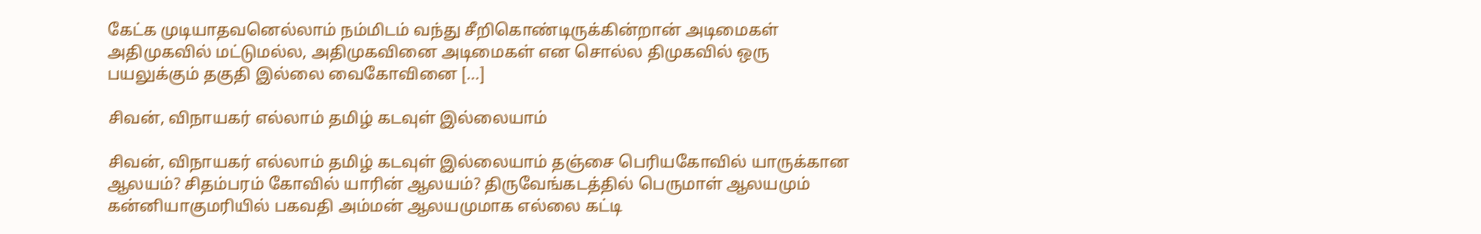கேட்க முடியாதவனெல்லாம் நம்மிடம் வந்து சீறிகொண்டிருக்கின்றான் அடிமைகள் அதிமுகவில் மட்டுமல்ல, அதிமுகவினை அடிமைகள் என சொல்ல திமுகவில் ஒரு பயலுக்கும் தகுதி இல்லை வைகோவினை […]

சிவன், விநாயகர் எல்லாம் தமிழ் கடவுள் இல்லையாம்

சிவன், விநாயகர் எல்லாம் தமிழ் கடவுள் இல்லையாம் தஞ்சை பெரியகோவில் யாருக்கான ஆலயம்? சிதம்பரம் கோவில் யாரின் ஆலயம்? திருவேங்கடத்தில் பெருமாள் ஆலயமும் கன்னியாகுமரியில் பகவதி அம்மன் ஆலயமுமாக எல்லை கட்டி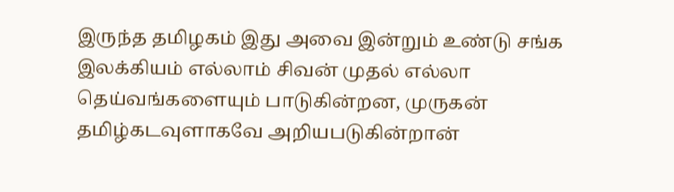இருந்த தமிழகம் இது அவை இன்றும் உண்டு சங்க இலக்கியம் எல்லாம் சிவன் முதல் எல்லா தெய்வங்களையும் பாடுகின்றன, முருகன் தமிழ்கடவுளாகவே அறியபடுகின்றான்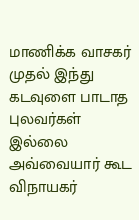மாணிக்க வாசகர் முதல் இந்து கடவுளை பாடாத புலவர்கள் இல்லை அவ்வையார் கூட விநாயகர்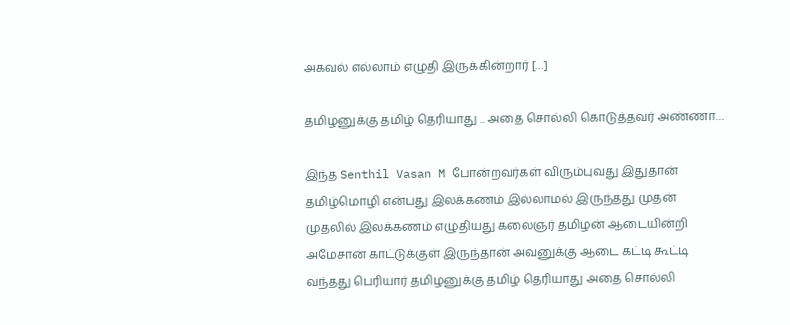அகவல் எல்லாம் எழுதி இருக்கின்றார் […]

தமிழனுக்கு தமிழ் தெரியாது .. அதை சொல்லி கொடுத்தவர் அண்ணா…

இந்த Senthil Vasan M போன்றவர்கள் விரும்புவது இதுதான் தமிழ்மொழி என்பது இலக்கணம் இல்லாமல் இருந்தது முதன் முதலில் இலக்கணம் எழுதியது கலைஞர் தமிழன் ஆடையின்றி அமேசான் காட்டுக்குள் இருந்தான் அவனுக்கு ஆடை கட்டி கூட்டி வந்தது பெரியார் தமிழனுக்கு தமிழ் தெரியாது அதை சொல்லி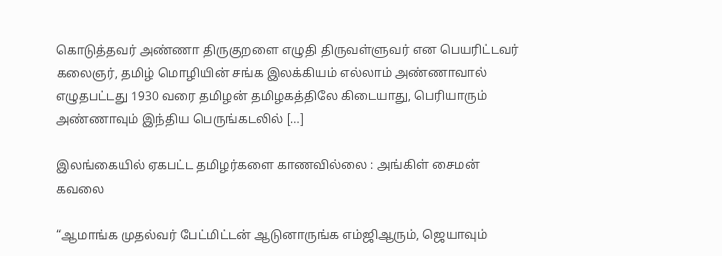கொடுத்தவர் அண்ணா திருகுறளை எழுதி திருவள்ளுவர் என பெயரிட்டவர் கலைஞர், தமிழ் மொழியின் சங்க இலக்கியம் எல்லாம் அண்ணாவால் எழுதபட்டது 1930 வரை தமிழன் தமிழகத்திலே கிடையாது, பெரியாரும் அண்ணாவும் இந்திய பெருங்கடலில் […]

இலங்கையில் ஏகபட்ட தமிழர்களை காணவில்லை : அங்கிள் சைமன் கவலை

“ஆமாங்க முதல்வர் பேட்மிட்டன் ஆடுனாருங்க‌ எம்ஜிஆரும், ஜெயாவும்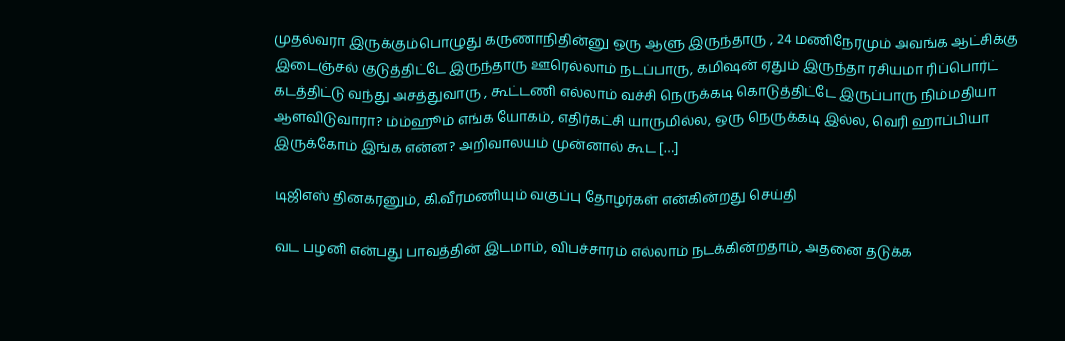முதல்வரா இருக்கும்பொழுது கருணாநிதின்னு ஒரு ஆளு இருந்தாரு , 24 மணிநேரமும் அவங்க ஆட்சிக்கு இடைஞ்சல் குடுத்திட்டே இருந்தாரு ஊரெல்லாம் நடப்பாரு, கமிஷன் ஏதும் இருந்தா ரசியமா ரிப்பொர்ட் கடத்திட்டு வந்து அசத்துவாரு , கூட்டணி எல்லாம் வச்சி நெருக்கடி கொடுத்திட்டே இருப்பாரு நிம்மதியா ஆளவிடுவாரா? ம்ம்ஹூம் எங்க யோகம், எதிர்கட்சி யாருமில்ல, ஒரு நெருக்கடி இல்ல, வெரி ஹாப்பியா இருக்கோம் இங்க என்ன? அறிவாலயம் முன்னால் கூட […]

டிஜிஎஸ் தினகரனும், கி.வீரமணியும் வகுப்பு தோழர்கள் என்கின்றது செய்தி

வட பழனி என்பது பாவத்தின் இடமாம், விபச்சாரம் எல்லாம் நடக்கின்றதாம், அதனை தடுக்க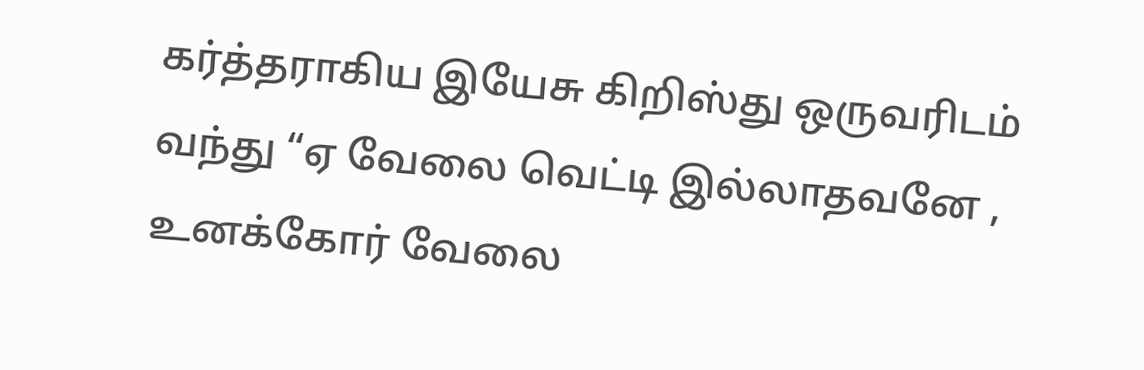கர்த்தராகிய இயேசு கிறிஸ்து ஒருவரிடம் வந்து “ஏ வேலை வெட்டி இல்லாதவனே , உனக்கோர் வேலை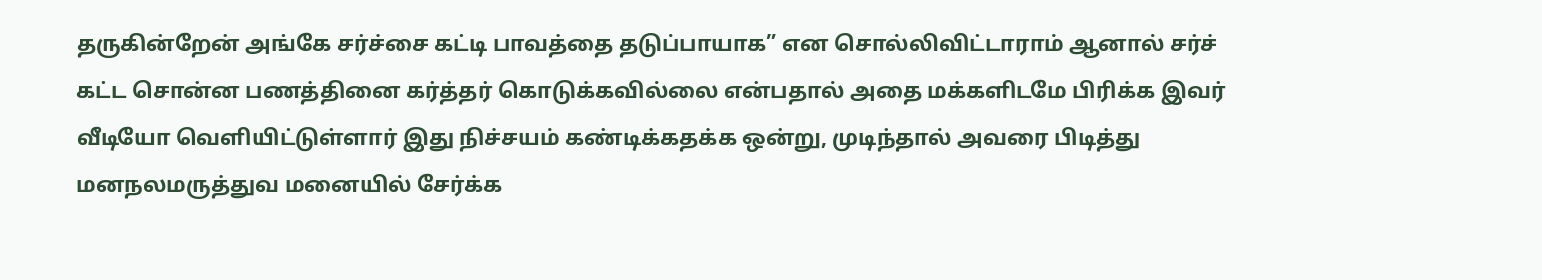தருகின்றேன் அங்கே சர்ச்சை கட்டி பாவத்தை தடுப்பாயாக” என சொல்லிவிட்டாராம் ஆனால் சர்ச் கட்ட சொன்ன‌ பணத்தினை கர்த்தர் கொடுக்கவில்லை என்பதால் அதை மக்களிடமே பிரிக்க இவர் வீடியோ வெளியிட்டுள்ளார் இது நிச்சயம் கண்டிக்கதக்க ஒன்று, முடிந்தால் அவரை பிடித்து மனநலமருத்துவ மனையில் சேர்க்க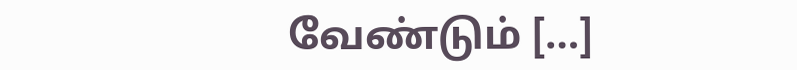வேண்டும் […]